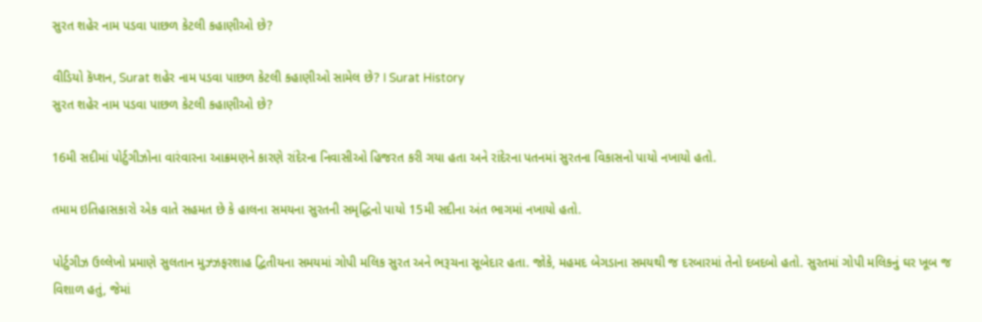સુરત શહેર નામ પડવા પાછળ કેટલી કહાણીઓ છે?

વીડિયો કૅપ્શન, Surat શહેર નામ પડવા પાછળ કેટલી કહાણીઓ સામેલ છે? I Surat History
સુરત શહેર નામ પડવા પાછળ કેટલી કહાણીઓ છે?

16મી સદીમાં પોર્ટુગીઝોના વારંવારના આક્રમણને કારણે રાંદેરના નિવાસીઓ હિજરત કરી ગયા હતા અને રાંદેરના પતનમાં સુરતના વિકાસનો પાયો નખાયો હતો.

તમામ ઇતિહાસકારો એક વાતે સહમત છે કે હાલના સમયના સુરતની સમૃદ્ધિનો પાયો 15મી સદીના અંત ભાગમાં નખાયો હતો.

પોર્ટુગીઝ ઉલ્લેખો પ્રમાણે સુલતાન મુઝ્ઝફરશાહ દ્વિતીયના સમયમાં ગોપી મલિક સુરત અને ભરૂચના સૂબેદાર હતા. જોકે, મહમદ બેગડાના સમયથી જ દરબારમાં તેનો દબદબો હતો. સુરતમાં ગોપી મલિકનું ઘર ખૂબ જ વિશાળ હતું, જેમાં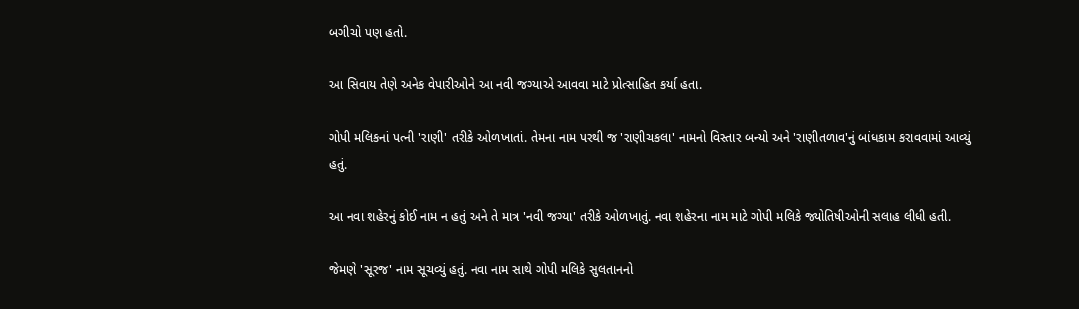બગીચો પણ હતો.

આ સિવાય તેણે અનેક વેપારીઓને આ નવી જગ્યાએ આવવા માટે પ્રોત્સાહિત કર્યા હતા.

ગોપી મલિકનાં પત્ની 'રાણી' તરીકે ઓળખાતાં. તેમના નામ પરથી જ 'રાણીચકલા' નામનો વિસ્તાર બન્યો અને 'રાણીતળાવ'નું બાંધકામ કરાવવામાં આવ્યું હતું.

આ નવા શહેરનું કોઈ નામ ન હતું અને તે માત્ર 'નવી જગ્યા' તરીકે ઓળખાતું. નવા શહેરના નામ માટે ગોપી મલિકે જ્યોતિષીઓની સલાહ લીધી હતી.

જેમણે 'સૂરજ' નામ સૂચવ્યું હતું. નવા નામ સાથે ગોપી મલિકે સુલતાનનો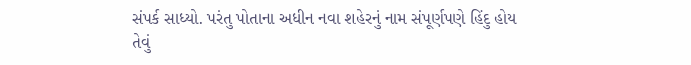સંપર્ક સાધ્યો. પરંતુ પોતાના અધીન નવા શહેરનું નામ સંપૂર્ણપણે હિંદુ હોય તેવું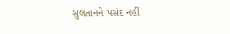સુલતાનને પસંદ નહીં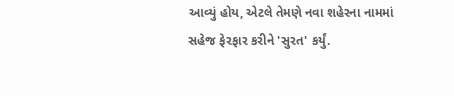આવ્યું હોય, એટલે તેમણે નવા શહેરના નામમાં સહેજ ફેરફાર કરીને 'સુરત' કર્યું.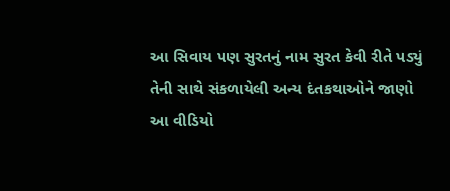આ સિવાય પણ સુરતનું નામ સુરત કેવી રીતે પડ્યું તેની સાથે સંકળાયેલી અન્ય દંતકથાઓને જાણો આ વીડિયો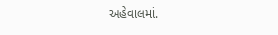અહેવાલમાં.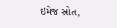ઇમેજ સ્રોત,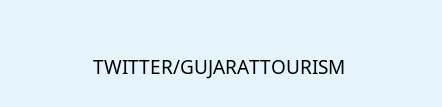TWITTER/GUJARATTOURISM